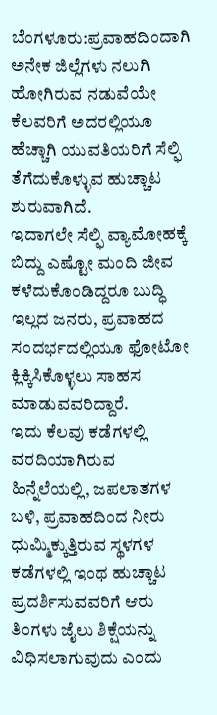ಬೆಂಗಳೂರು:ಪ್ರವಾಹದಿಂದಾಗಿ ಅನೇಕ ಜಿಲ್ಲೆಗಳು ನಲುಗಿ ಹೋಗಿರುವ ನಡುವೆಯೇ ಕೆಲವರಿಗೆ ಅದರಲ್ಲಿಯೂ ಹೆಚ್ಚಾಗಿ ಯುವತಿಯರಿಗೆ ಸೆಲ್ಫಿ ತೆಗೆದುಕೊಳ್ಳುವ ಹುಚ್ಚಾಟ ಶುರುವಾಗಿದೆ.
ಇದಾಗಲೇ ಸೆಲ್ಫಿ ವ್ಯಾಮೋಹಕ್ಕೆ ಬಿದ್ದು ಎಷ್ಟೋ ಮಂದಿ ಜೀವ ಕಳೆದುಕೊಂಡಿದ್ದರೂ ಬುದ್ಧಿ ಇಲ್ಲದ ಜನರು, ಪ್ರವಾಹದ ಸಂದರ್ಭದಲ್ಲಿಯೂ ಫೋಟೋ ಕ್ಲಿಕ್ಕಿಸಿಕೊಳ್ಳಲು ಸಾಹಸ ಮಾಡುವವರಿದ್ದಾರೆ.
ಇದು ಕೆಲವು ಕಡೆಗಳಲ್ಲಿ ವರದಿಯಾಗಿರುವ ಹಿನ್ನೆಲೆಯಲ್ಲಿ, ಜಪಲಾತಗಳ ಬಳಿ, ಪ್ರವಾಹದಿಂದ ನೀರು ಧುಮ್ಮಿಕ್ಕುತ್ತಿರುವ ಸ್ಥಳಗಳ ಕಡೆಗಳಲ್ಲಿ ಇಂಥ ಹುಚ್ಚಾಟ ಪ್ರದರ್ಶಿಸುವವರಿಗೆ ಆರು ತಿಂಗಳು ಜೈಲು ಶಿಕ್ಷೆಯನ್ನು ವಿಧಿಸಲಾಗುವುದು ಎಂದು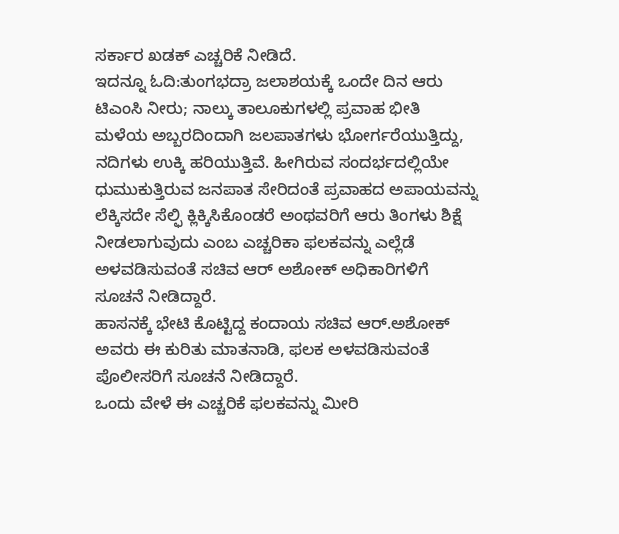ಸರ್ಕಾರ ಖಡಕ್‌ ಎಚ್ಚರಿಕೆ ನೀಡಿದೆ.
ಇದನ್ನೂ ಓದಿ:ತುಂಗಭದ್ರಾ ಜಲಾಶಯಕ್ಕೆ ಒಂದೇ ದಿನ ಆರು ಟಿಎಂಸಿ ನೀರು; ನಾಲ್ಕು ತಾಲೂಕುಗಳಲ್ಲಿ ಪ್ರವಾಹ ಭೀತಿ
ಮಳೆಯ ಅಬ್ಬರದಿಂದಾಗಿ ಜಲಪಾತಗಳು ಭೋರ್ಗರೆಯುತ್ತಿದ್ದು, ನದಿಗಳು ಉಕ್ಕಿ ಹರಿಯುತ್ತಿವೆ. ಹೀಗಿರುವ ಸಂದರ್ಭದಲ್ಲಿಯೇ ಧುಮುಕುತ್ತಿರುವ ಜನಪಾತ ಸೇರಿದಂತೆ ಪ್ರವಾಹದ ಅಪಾಯವನ್ನು ಲೆಕ್ಕಿಸದೇ ಸೆಲ್ಫಿ ಕ್ಲಿಕ್ಕಿಸಿಕೊಂಡರೆ ಅಂಥವರಿಗೆ ಆರು ತಿಂಗಳು ಶಿಕ್ಷೆ ನೀಡಲಾಗುವುದು ಎಂಬ ಎಚ್ಚರಿಕಾ ಫಲಕವನ್ನು ಎಲ್ಲೆಡೆ ಅಳವಡಿಸುವಂತೆ ಸಚಿವ ಆರ್‌ ಅಶೋಕ್‌ ಅಧಿಕಾರಿಗಳಿಗೆ ಸೂಚನೆ ನೀಡಿದ್ದಾರೆ.
ಹಾಸನಕ್ಕೆ ಭೇಟಿ ಕೊಟ್ಟಿದ್ದ ಕಂದಾಯ ಸಚಿವ ಆರ್‌.ಅಶೋಕ್‌ ಅವರು ಈ ಕುರಿತು ಮಾತನಾಡಿ, ಫಲಕ ಅಳವಡಿಸುವಂತೆ ಪೊಲೀಸರಿಗೆ ಸೂಚನೆ ನೀಡಿದ್ದಾರೆ.
ಒಂದು ವೇಳೆ ಈ ಎಚ್ಚರಿಕೆ ಫಲಕವನ್ನು ಮೀರಿ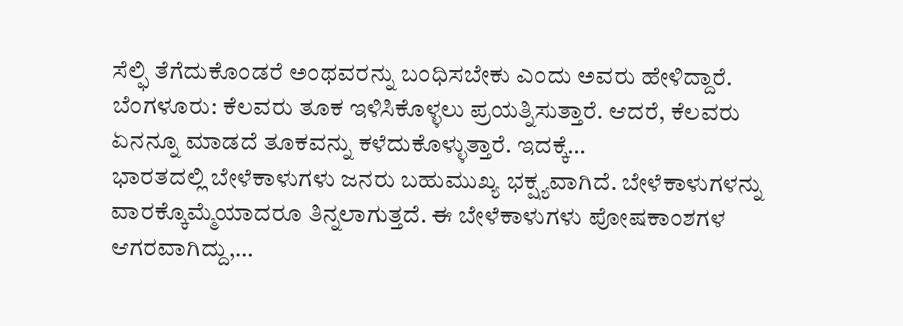ಸೆಲ್ಫಿ ತೆಗೆದುಕೊಂಡರೆ ಅಂಥವರನ್ನು ಬಂಧಿಸಬೇಕು ಎಂದು ಅವರು ಹೇಳಿದ್ದಾರೆ.
ಬೆಂಗಳೂರು: ಕೆಲವರು ತೂಕ ಇಳಿಸಿಕೊಳ್ಳಲು ಪ್ರಯತ್ನಿಸುತ್ತಾರೆ. ಆದರೆ, ಕೆಲವರು ಏನನ್ನೂ ಮಾಡದೆ ತೂಕವನ್ನು ಕಳೆದುಕೊಳ್ಳುತ್ತಾರೆ. ಇದಕ್ಕೆ…
ಭಾರತದಲ್ಲಿ ಬೇಳೆಕಾಳುಗಳು ಜನರು ಬಹುಮುಖ್ಯ ಭಕ್ಷ್ಯವಾಗಿದೆ. ಬೇಳೆಕಾಳುಗಳನ್ನು ವಾರಕ್ಕೊಮ್ಮೆಯಾದರೂ ತಿನ್ನಲಾಗುತ್ತದೆ. ಈ ಬೇಳೆಕಾಳುಗಳು ಪೋಷಕಾಂಶಗಳ ಆಗರವಾಗಿದ್ದು,…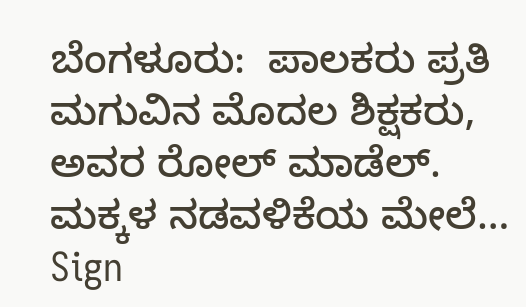ಬೆಂಗಳೂರು:  ಪಾಲಕರು ಪ್ರತಿ ಮಗುವಿನ ಮೊದಲ ಶಿಕ್ಷಕರು, ಅವರ ರೋಲ್ ಮಾಡೆಲ್. ಮಕ್ಕಳ ನಡವಳಿಕೆಯ ಮೇಲೆ…
Sign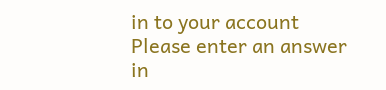in to your account
Please enter an answer in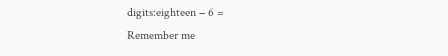digits:eighteen − 6 =
Remember me